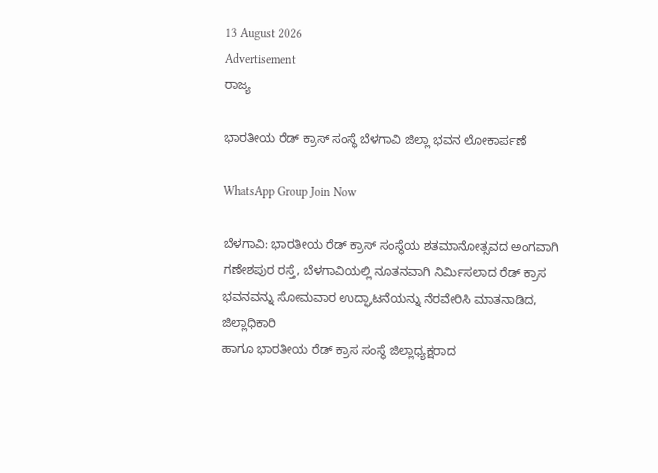13 August 2026
Advertisement
ರಾಜ್ಯ

ಭಾರತೀಯ ರೆಡ್ ಕ್ರಾಸ್ ಸಂಸ್ಥೆ ಬೆಳಗಾವಿ ಜಿಲ್ಲಾ ಭವನ ಲೋಕಾರ್ಪಣೆ

WhatsApp Group Join Now

ಬೆಳಗಾವಿ: ಭಾರತೀಯ ರೆಡ್ ಕ್ರಾಸ್ ಸಂಸ್ಥೆಯ ಶತಮಾನೋತ್ಸವದ ಅಂಗವಾಗಿ ಗಣೇಶಪುರ ರಸ್ತೆ, ಬೆಳಗಾವಿಯಲ್ಲಿ ನೂತನವಾಗಿ ನಿರ್ಮಿಸಲಾದ ರೆಡ್ ಕ್ರಾಸ ಭವನವನ್ನು ಸೋಮವಾರ ಉದ್ಘಾಟನೆಯನ್ನು ನೆರವೇರಿಸಿ ಮಾತನಾಡಿದ, ಜಿಲ್ಲಾಧಿಕಾರಿ
ಹಾಗೂ ಭಾರತೀಯ ರೆಡ್ ಕ್ರಾಸ ಸಂಸ್ಥೆ ಜಿಲ್ಲಾಧ್ಯಕ್ಷರಾದ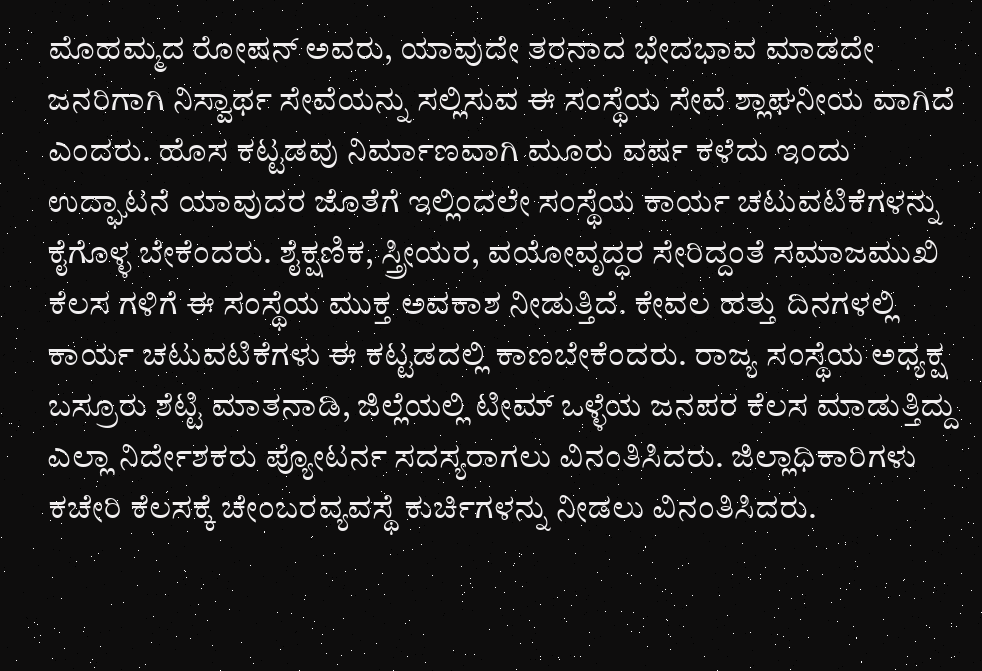ಮೊಹಮ್ಮದ ರೋಷನ್ ಅವರು, ಯಾವುದೇ ತರನಾದ ಭೇದಭಾವ ಮಾಡದೇ
ಜನರಿಗಾಗಿ ನಿಸ್ವಾರ್ಥ ಸೇವೆಯನ್ನು ಸಲ್ಲಿಸುವ ಈ ಸಂಸ್ಥೆಯ ಸೇವೆ ಶ್ಲಾಘನೀಯ ವಾಗಿದೆ ಎಂದರು. ಹೊಸ ಕಟ್ಟಡವು ನಿರ್ಮಾಣವಾಗಿ ಮೂರು ವರ್ಷ ಕಳೆದು ಇಂದು ಉದ್ಘಾಟನೆ ಯಾವುದರ ಜೊತೆಗೆ ಇಲ್ಲಿಂದಲೇ ಸಂಸ್ಥೆಯ ಕಾರ್ಯ ಚಟುವಟಿಕೆಗಳನ್ನು ಕೈಗೊಳ್ಳ ಬೇಕೆಂದರು. ಶೈಕ್ಷಣಿಕ, ಸ್ತ್ರೀಯರ, ವಯೋವೃದ್ಧರ ಸೇರಿದ್ದಂತೆ ಸಮಾಜಮುಖಿ ಕೆಲಸ ಗಳಿಗೆ ಈ ಸಂಸ್ಥೆಯ ಮುಕ್ತ ಅವಕಾಶ ನೀಡುತ್ತಿದೆ. ಕೇವಲ ಹತ್ತು ದಿನಗಳಲ್ಲಿ ಕಾರ್ಯ ಚಟುವಟಿಕೆಗಳು ಈ ಕಟ್ಟಡದಲ್ಲಿ ಕಾಣಬೇಕೆಂದರು. ರಾಜ್ಯ ಸಂಸ್ಥೆಯ ಅಧ್ಯಕ್ಷ ಬಸ್ರೂರು ಶೆಟ್ಟಿ ಮಾತನಾಡಿ, ಜಿಲ್ಲೆಯಲ್ಲಿ ಟೀಮ್ ಒಳ್ಳೆಯ ಜನಪರ ಕೆಲಸ ಮಾಡುತ್ತಿದ್ದು ಎಲ್ಲಾ ನಿರ್ದೇಶಕರು ಪ್ಯೋಟರ್ನ ಸದಸ್ಯರಾಗಲು ವಿನಂತಿಸಿದರು. ಜಿಲ್ಲಾಧಿಕಾರಿಗಳು ಕಚೇರಿ ಕೆಲಸಕ್ಕೆ ಚೇಂಬರವ್ಯವಸ್ಥೆ ಕುರ್ಚಿಗಳನ್ನು ನೀಡಲು ವಿನಂತಿಸಿದರು.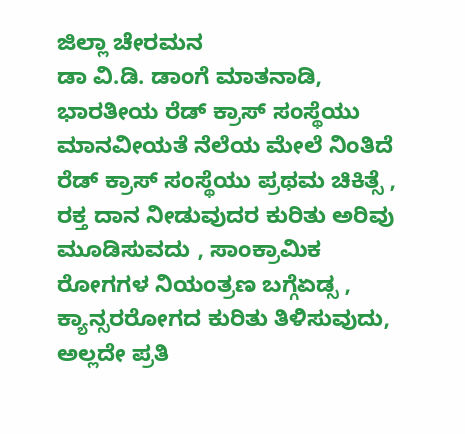ಜಿಲ್ಲಾ ಚೇರಮನ
ಡಾ ವಿ.ಡಿ. ಡಾಂಗೆ ಮಾತನಾಡಿ, ಭಾರತೀಯ ರೆಡ್ ಕ್ರಾಸ್ ಸಂಸ್ಥೆಯು ಮಾನವೀಯತೆ ನೆಲೆಯ ಮೇಲೆ ನಿಂತಿದೆ ರೆಡ್ ಕ್ರಾಸ್ ಸಂಸ್ಥೆಯು ಪ್ರಥಮ ಚಿಕಿತ್ಸೆ , ರಕ್ತ ದಾನ ನೀಡುವುದರ ಕುರಿತು ಅರಿವು ಮೂಡಿಸುವದು , ಸಾಂಕ್ರಾಮಿಕ ರೋಗಗಳ ನಿಯಂತ್ರಣ ಬಗ್ಗೆಏಡ್ಸ , ಕ್ಯಾನ್ಸರರೋಗದ ಕುರಿತು ತಿಳಿಸುವುದು, ಅಲ್ಲದೇ ಪ್ರತಿ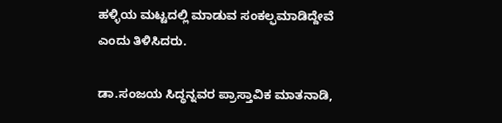ಹಳ್ಳಿಯ ಮಟ್ಟದಲ್ಲಿ ಮಾಡುವ ಸಂಕಲ್ಫಮಾಡಿದ್ದೇವೆ ಎಂದು ತಿಳಿಸಿದರು.

ಡಾ.ಸಂಜಯ ಸಿದ್ಧನ್ನವರ ಪ್ರಾಸ್ತಾವಿಕ ಮಾತನಾಡಿ,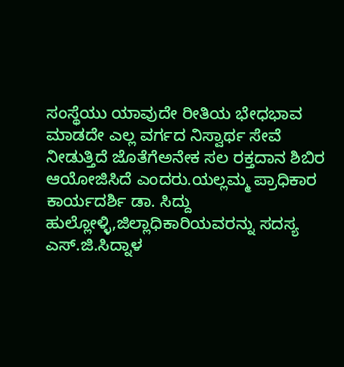ಸಂಸ್ಥೆಯು ಯಾವುದೇ ರೀತಿಯ ಭೇಧಭಾವ ಮಾಡದೇ ಎಲ್ಲ ವರ್ಗದ ನಿಸ್ವಾರ್ಥ ಸೇವೆ ನೀಡುತ್ತಿದೆ ಜೊತೆಗೆಅನೇಕ ಸಲ ರಕ್ತದಾನ ಶಿಬಿರ ಆಯೋಜಿಸಿದೆ ಎಂದರು.ಯಲ್ಲಮ್ಮ ಪ್ರಾಧಿಕಾರ ಕಾರ್ಯದರ್ಶಿ ಡಾ. ಸಿದ್ದು ಹುಲ್ಲೋಳ್ಳಿ,ಜಿಲ್ಲಾಧಿಕಾರಿಯವರನ್ನು ಸದಸ್ಯ ಎಸ್.ಜಿ.ಸಿದ್ನಾಳ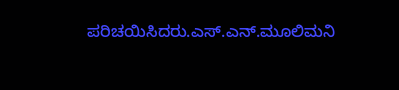ಪರಿಚಯಿಸಿದರು.ಎಸ್.ಎನ್.ಮೂಲಿಮನಿ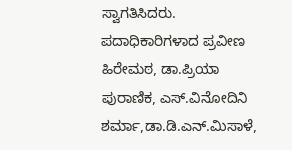ಸ್ವಾಗತಿಸಿದರು. ಪದಾಧಿಕಾರಿಗಳಾದ ಪ್ರವೀಣ ಹಿರೇಮಠ, ಡಾ.ಪ್ರಿಯಾ ಪುರಾಣಿಕ, ಎಸ್.ವಿನೋದಿನಿ ಶರ್ಮಾ,ಡಾ.ಡಿ.ಎನ್.ಮಿಸಾಳೆ,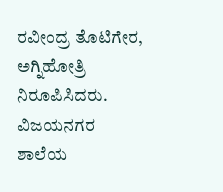ರವೀಂದ್ರ ತೊಟಿಗೇರ, ಅಗ್ನಿಹೋತ್ರಿ ನಿರೂಪಿಸಿದರು. ವಿಜಯನಗರ ಶಾಲೆಯ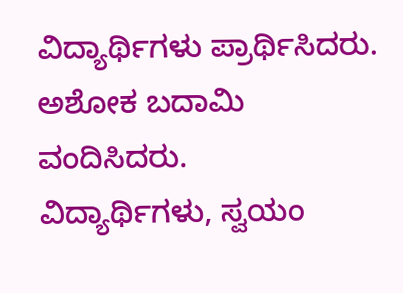ವಿದ್ಯಾರ್ಥಿಗಳು ಪ್ರಾರ್ಥಿಸಿದರು.
ಅಶೋಕ ಬದಾಮಿ ವಂದಿಸಿದರು.
ವಿದ್ಯಾರ್ಥಿಗಳು, ಸ್ವಯಂ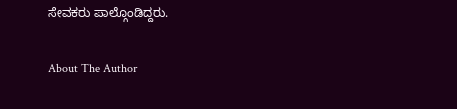ಸೇವಕರು ಪಾಲ್ಗೊಂಡಿದ್ದರು.

About The Author